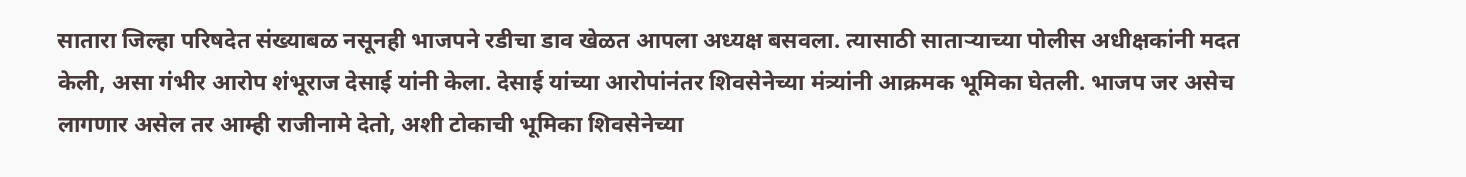सातारा जिल्हा परिषदेत संख्याबळ नसूनही भाजपने रडीचा डाव खेळत आपला अध्यक्ष बसवला. त्यासाठी साताऱ्याच्या पोलीस अधीक्षकांनी मदत केली, असा गंभीर आरोप शंभूराज देसाई यांनी केला. देसाई यांच्या आरोपांनंतर शिवसेनेच्या मंत्र्यांनी आक्रमक भूमिका घेतली. भाजप जर असेच लागणार असेल तर आम्ही राजीनामे देतो, अशी टोकाची भूमिका शिवसेनेच्या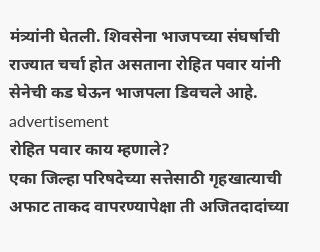मंत्र्यांनी घेतली. शिवसेना भाजपच्या संघर्षाची राज्यात चर्चा होत असताना रोहित पवार यांनी सेनेची कड घेऊन भाजपला डिवचले आहे.
advertisement
रोहित पवार काय म्हणाले?
एका जिल्हा परिषदेच्या सत्तेसाठी गृहखात्याची अफाट ताकद वापरण्यापेक्षा ती अजितदादांच्या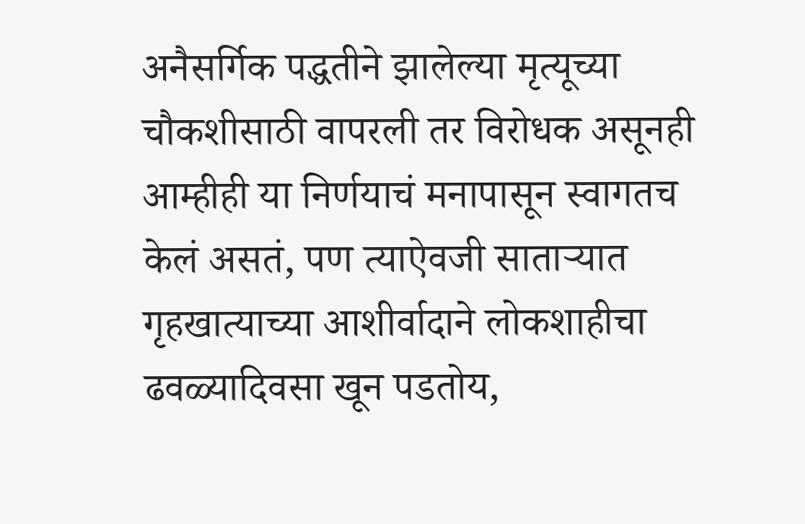अनैसर्गिक पद्धतीने झालेल्या मृत्यूच्या चौकशीसाठी वापरली तर विरोधक असूनही आम्हीही या निर्णयाचं मनापासून स्वागतच केलं असतं, पण त्याऐवजी साताऱ्यात गृहखात्याच्या आशीर्वादाने लोकशाहीचा ढवळ्यादिवसा खून पडतोय,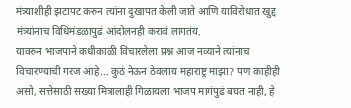मंत्र्याशीही झटापट करुन त्यांना दुखापत केली जाते आणि याविरोधात खुद्द मंत्र्यांनाच विधिमंडळापुढं आंदोलनही करावं लागतंय.
यावरुन भाजपाने कधीकाळी विचारलेला प्रश्न आज नव्याने त्यांनाच विचारण्याची गरज आहे... कुठं नेऊन ठेवलाय महाराष्ट्र माझा? पण काहीही असो, सत्तेसाठी सख्या मित्रालाही गिळायला भाजप मागंपुढं बघत नाही, हे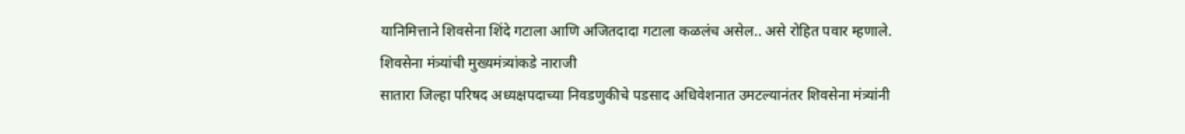यानिमित्ताने शिवसेना शिंदे गटाला आणि अजितदादा गटाला कळलंच असेल.. असे रोहित पवार म्हणाले.
शिवसेना मंत्र्यांची मुख्यमंत्र्यांकडे नाराजी
सातारा जिल्हा परिषद अध्यक्षपदाच्या निवडणुकीचे पडसाद अधिवेशनात उमटल्यानंतर शिवसेना मंत्र्यांनी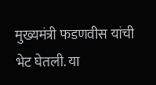मुख्यमंत्री फडणवीस यांची भेट घेतली. या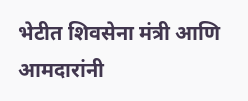भेटीत शिवसेना मंत्री आणि आमदारांनी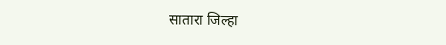सातारा जिल्हा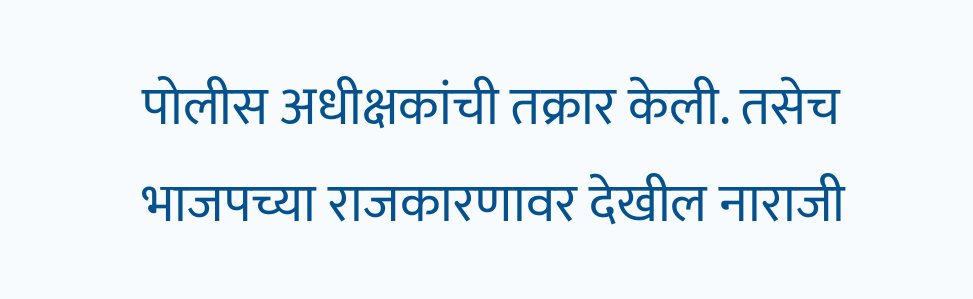पोलीस अधीक्षकांची तक्रार केली. तसेच भाजपच्या राजकारणावर देखील नाराजी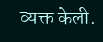व्यक्त केली.